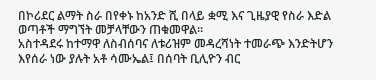በኮሪደር ልማት ስራ በየቀኑ ከአንድ ሺ በላይ ቋሚ እና ጊዜያዊ የስራ እድል ወጣቶች ማግኘት መቻላቸውን ጠቁመዋል፡፡
አስተዳደሩ ከተማዋ ለስብሰባና ለቱሪዝም መዳረሻነት ተመራጭ እንድትሆን እየሰራ ነው ያሉት አቶ ሳሙኤል፤ በሰባት ቢሊዮን ብር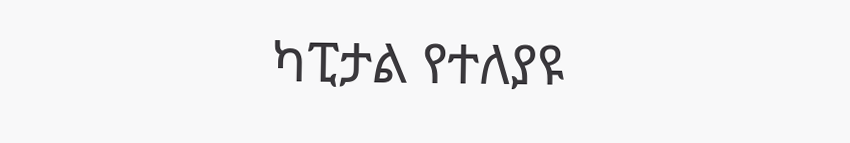ካፒታል የተለያዩ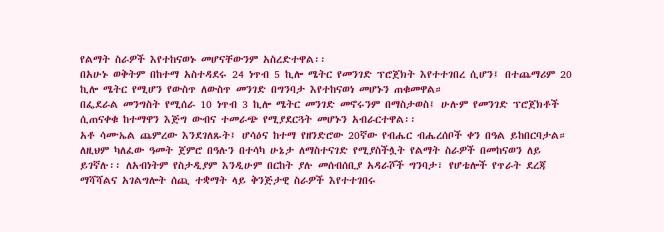የልማት ስራዎች እየተከናወኑ መሆናቸውንም አስረድተዋል፡፡
በአሁኑ ወቅትም በከተማ አስተዳደሩ 24 ነጥብ 5 ኪሎ ሜትር የመንገድ ፕሮጀክት እየተተገበረ ሲሆን፤ በተጨማሪም 20 ኪሎ ሜትር የሚሆን የውስጥ ለውስጥ መንገድ በግንባታ እየተከናወነ መሆኑን ጠቁመዋል።
በፌደራል መንግስት የሚሰራ 10 ነጥብ 3 ኪሎ ሜትር መንገድ መኖሩንም በማስታወስ፤ ሁሉም የመንገድ ፕሮጀክቶች ሲጠናቀቁ ከተማዋን እጅግ ውብና ተመራጭ የሚያደርጓት መሆኑን አብራርተዋል፡፡
አቶ ሳሙኤል ጨምረው እንደገለጹት፤ ሆሳዕና ከተማ የዘንድሮው 20ኛው የብሔር ብሔረሰቦች ቀን በዓል ይከበርባታል። ለዚህም ካለፈው ዓመት ጀምሮ በዓሉን በተሳካ ሁኔታ ለማስተናገድ የሚያስችሏት የልማት ስራዎች በመከናወን ለይ ይገኛሉ፡፡ ለአብነትም የስታዲያም እንዲሁም በርከት ያሉ መሰብሰቢያ አዳራሾች ግንባታ፣ የሆቴሎች የጥራት ደረጃ ማሻሻልና አገልግሎት ሰጪ ተቋማት ላይ ቅንጅታዊ ስራዎች እየተተገበሩ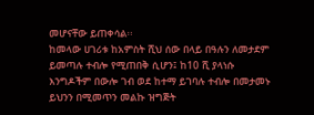መሆናቸው ይጠቀሳል፡፡
ከመላው ሀገሪቱ ከአምስት ሺህ ሰው በላይ በዓሉን ለመታደም ይመጣሉ ተብሎ የሚጠበቅ ሲሆን፤ ከ10 ሺ ያላነሱ እንግዶችም በውሎ ገብ ወደ ከተማ ይገባሉ ተብሎ በመታመኑ ይህንን በሚመጥን መልኩ ዝግጅት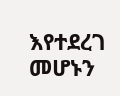እየተደረገ መሆኑን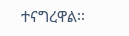ተናግረዋል፡፡